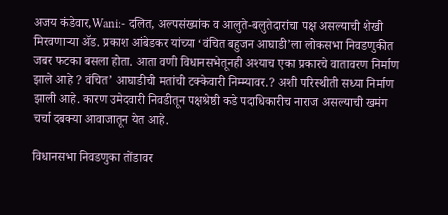अजय कंडेवार,Wani:- दलित, अल्पसंख्यांक व आलुते-बलुतेदारांचा पक्ष असल्याची शेखी मिरवणाऱ्या ॲड. प्रकाश आंबेडकर यांच्या ‘वंचित बहुजन आघाडी’ला लोकसभा निवडणुकीत जबर फटका बसला होता. आता वणी विधानसभेतूनही अश्याच एका प्रकारचे वातावरण निर्माण झाले आहे ? वंचित’ आघाडीची मतांची टक्केवारी निम्म्यावर.? अशी परिस्थीती सध्या निर्माण झाली आहे. कारण उमेदवारी निवडीतून पक्षश्रेष्ठी कडे पदाधिकारीच नाराज असल्याची खमंग चर्चा दबक्या आवाजातून येत आहे.

विधानसभा निवडणुका तोंडावर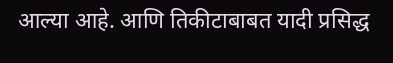आल्या आहे. आणि तिकीटाबाबत यादी प्रसिद्ध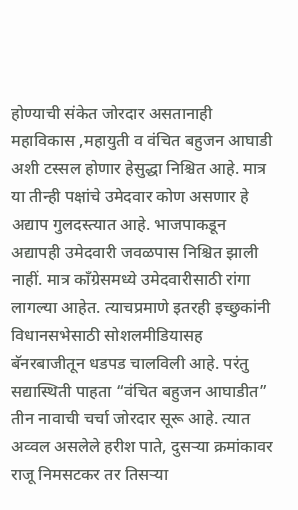होण्याची संकेत जोरदार असतानाही महाविकास ,महायुती व वंचित बहुजन आघाडी अशी टस्सल होणार हेसुद्धा निश्चित आहे. मात्र या तीन्ही पक्षांचे उमेदवार कोण असणार हे अद्याप गुलदस्त्यात आहे. भाजपाकडून अद्यापही उमेदवारी जवळपास निश्चित झाली नाहीं. मात्र काँग्रेसमध्ये उमेदवारीसाठी रांगा लागल्या आहेत. त्याचप्रमाणे इतरही इच्छुकांनी विधानसभेसाठी सोशलमीडियासह बॅनरबाजीतून धडपड चालविली आहे. परंतु सद्यास्थिती पाहता “वंचित बहुजन आघाडीत” तीन नावाची चर्चा जोरदार सूरू आहे. त्यात अव्वल असलेले हरीश पाते, दुसऱ्या क्रमांकावर राजू निमसटकर तर तिसऱ्या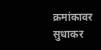क्रमांकावर सुधाकर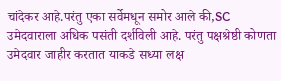चांदेकर आहे.परंतु एका सर्वेमधून समोर आले की,SC उमेदवाराला अधिक पसंती दर्शविली आहे. परंतु पक्षश्रेष्ठी कोणता उमेदवार जाहीर करतात याकडे सध्या लक्ष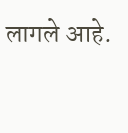लागले आहे.